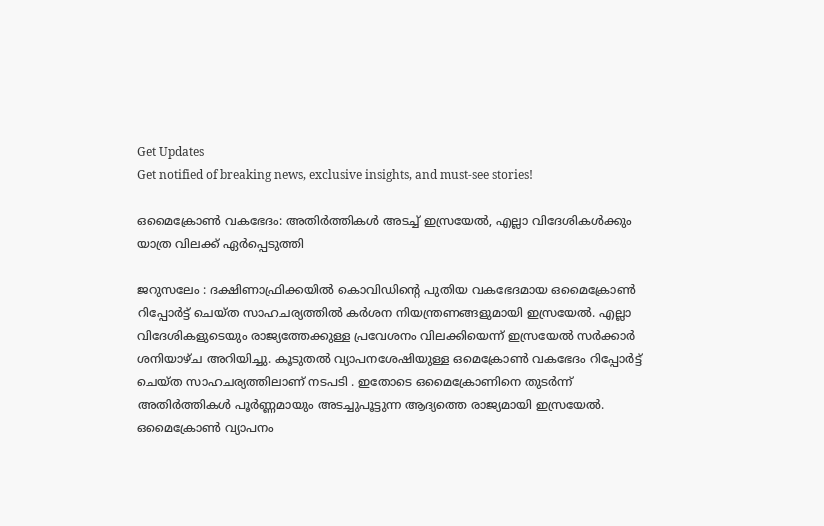Get Updates
Get notified of breaking news, exclusive insights, and must-see stories!

ഒമൈക്രോണ്‍ വകഭേദം: അതിര്‍ത്തികള്‍ അടച്ച് ഇസ്രയേല്‍, എല്ലാ വിദേശികള്‍ക്കും യാത്ര വിലക്ക് ഏര്‍പ്പെടുത്തി

ജറുസലേം : ദക്ഷിണാഫ്രിക്കയില്‍ കൊവിഡിന്റെ പുതിയ വകഭേദമായ ഒമൈക്രോണ്‍ റിപ്പോര്‍ട്ട് ചെയ്ത സാഹചര്യത്തില്‍ കര്‍ശന നിയന്ത്രണങ്ങളുമായി ഇസ്രയേല്‍. എല്ലാ വിദേശികളുടെയും രാജ്യത്തേക്കുള്ള പ്രവേശനം വിലക്കിയെന്ന് ഇസ്രയേല്‍ സര്‍ക്കാര്‍ ശനിയാഴ്ച അറിയിച്ചു. കൂടുതല്‍ വ്യാപനശേഷിയുള്ള ഒമെക്രോണ്‍ വകഭേദം റിപ്പോര്‍ട്ട് ചെയ്ത സാഹചര്യത്തിലാണ് നടപടി . ഇതോടെ ഒമൈക്രോണിനെ തുടര്‍ന്ന് അതിര്‍ത്തികള്‍ പൂര്‍ണ്ണമായും അടച്ചുപൂട്ടുന്ന ആദ്യത്തെ രാജ്യമായി ഇസ്രയേല്‍. ഒമൈക്രോണ്‍ വ്യാപനം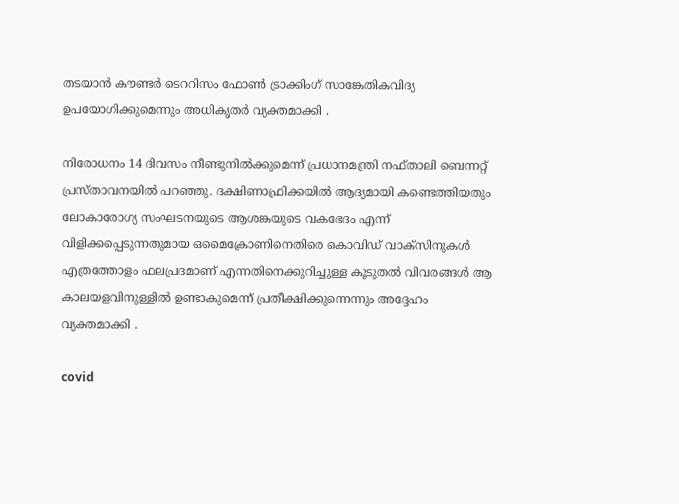തടയാന്‍ കൗണ്ടര്‍ ടെററിസം ഫോണ്‍ ട്രാക്കിംഗ് സാങ്കേതികവിദ്യ ഉപയോഗിക്കുമെന്നും അധികൃതര്‍ വ്യക്തമാക്കി .

നിരോധനം 14 ദിവസം നീണ്ടുനില്‍ക്കുമെന്ന് പ്രധാനമന്ത്രി നഫ്താലി ബെന്നറ്റ് പ്രസ്താവനയില്‍ പറഞ്ഞു. ദക്ഷിണാഫ്രിക്കയില്‍ ആദ്യമായി കണ്ടെത്തിയതും ലോകാരോഗ്യ സംഘടനയുടെ ആശങ്കയുടെ വകഭേദം എന്ന് വിളിക്കപ്പെടുന്നതുമായ ഒമൈക്രോണിനെതിരെ കൊവിഡ് വാക്‌സിനുകള്‍ എത്രത്തോളം ഫലപ്രദമാണ് എന്നതിനെക്കുറിച്ചുള്ള കൂടുതല്‍ വിവരങ്ങള്‍ ആ കാലയളവിനുള്ളില്‍ ഉണ്ടാകുമെന്ന് പ്രതീക്ഷിക്കുന്നെന്നും അദ്ദേഹം വ്യക്തമാക്കി .

covid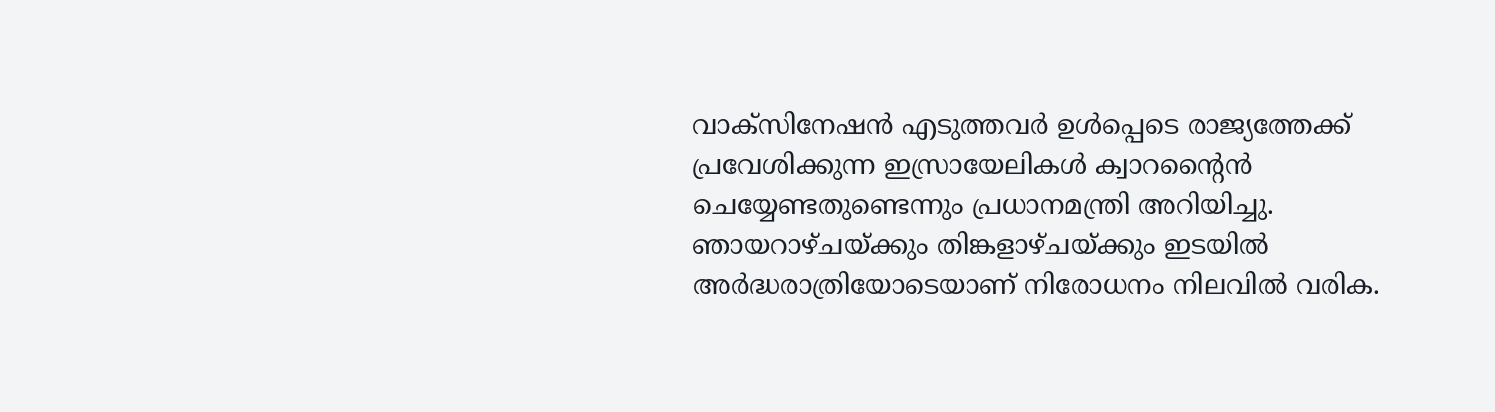വാക്‌സിനേഷന്‍ എടുത്തവര്‍ ഉള്‍പ്പെടെ രാജ്യത്തേക്ക് പ്രവേശിക്കുന്ന ഇസ്രായേലികള്‍ ക്വാറന്റൈന്‍ ചെയ്യേണ്ടതുണ്ടെന്നും പ്രധാനമന്ത്രി അറിയിച്ചു. ഞായറാഴ്ചയ്ക്കും തിങ്കളാഴ്ചയ്ക്കും ഇടയില്‍ അര്‍ദ്ധരാത്രിയോടെയാണ് നിരോധനം നിലവില്‍ വരിക.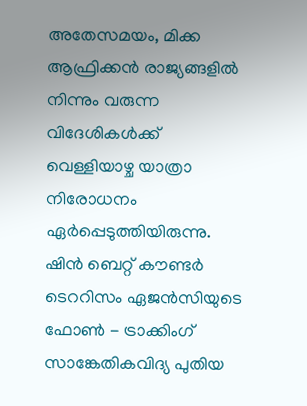അതേസമയം, മിക്ക ആഫ്രിക്കന്‍ രാജ്യങ്ങളില്‍ നിന്നും വരുന്ന വിദേശികള്‍ക്ക് വെള്ളിയാഴ്ച യാത്രാ നിരോധനം ഏര്‍പ്പെടുത്തിയിരുന്നു. ഷിന്‍ ബെറ്റ് കൗണ്ടര്‍ ടെററിസം ഏജന്‍സിയുടെ ഫോണ്‍ - ട്രാക്കിംഗ് സാങ്കേതികവിദ്യ പുതിയ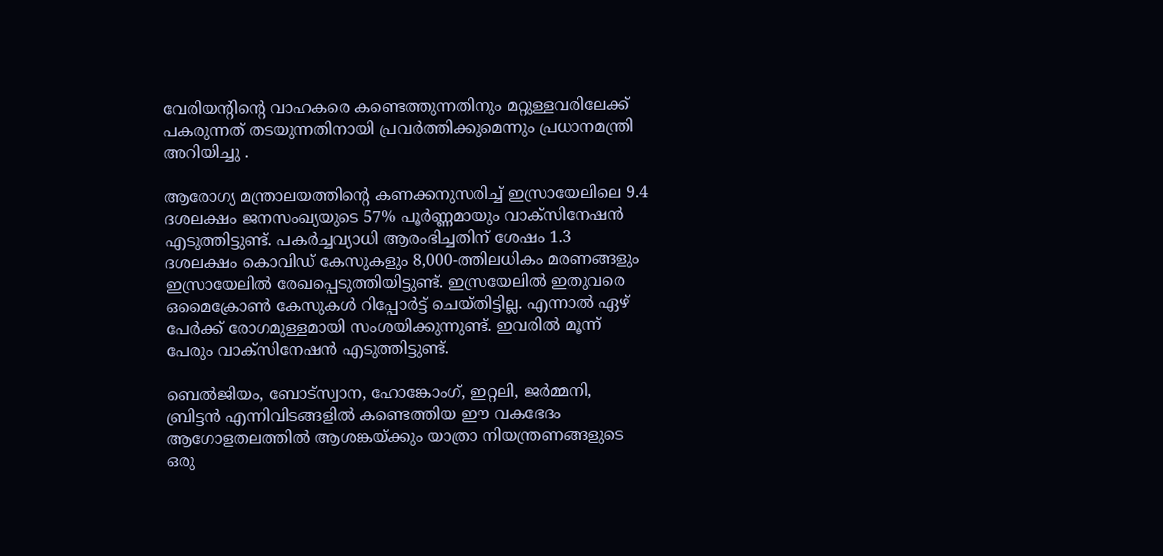വേരിയന്റിന്റെ വാഹകരെ കണ്ടെത്തുന്നതിനും മറ്റുള്ളവരിലേക്ക് പകരുന്നത് തടയുന്നതിനായി പ്രവര്‍ത്തിക്കുമെന്നും പ്രധാനമന്ത്രി അറിയിച്ചു .

ആരോഗ്യ മന്ത്രാലയത്തിന്റെ കണക്കനുസരിച്ച് ഇസ്രായേലിലെ 9.4 ദശലക്ഷം ജനസംഖ്യയുടെ 57% പൂര്‍ണ്ണമായും വാക്‌സിനേഷന്‍ എടുത്തിട്ടുണ്ട്. പകര്‍ച്ചവ്യാധി ആരംഭിച്ചതിന് ശേഷം 1.3 ദശലക്ഷം കൊവിഡ് കേസുകളും 8,000-ത്തിലധികം മരണങ്ങളും ഇസ്രായേലില്‍ രേഖപ്പെടുത്തിയിട്ടുണ്ട്. ഇസ്രയേലില്‍ ഇതുവരെ ഒമൈക്രോണ്‍ കേസുകള്‍ റിപ്പോര്‍ട്ട് ചെയ്തിട്ടില്ല. എന്നാല്‍ ഏഴ് പേര്‍ക്ക് രോഗമുള്ളമായി സംശയിക്കുന്നുണ്ട്. ഇവരില്‍ മൂന്ന് പേരും വാക്‌സിനേഷന്‍ എടുത്തിട്ടുണ്ട്.

ബെല്‍ജിയം, ബോട്‌സ്വാന, ഹോങ്കോംഗ്, ഇറ്റലി, ജര്‍മ്മനി, ബ്രിട്ടന്‍ എന്നിവിടങ്ങളില്‍ കണ്ടെത്തിയ ഈ വകഭേദം ആഗോളതലത്തില്‍ ആശങ്കയ്ക്കും യാത്രാ നിയന്ത്രണങ്ങളുടെ ഒരു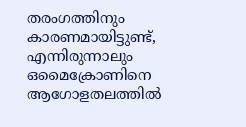തരംഗത്തിനും കാരണമായിട്ടുണ്ട്, എന്നിരുന്നാലും ഒമൈക്രോണിനെ ആഗോളതലത്തില്‍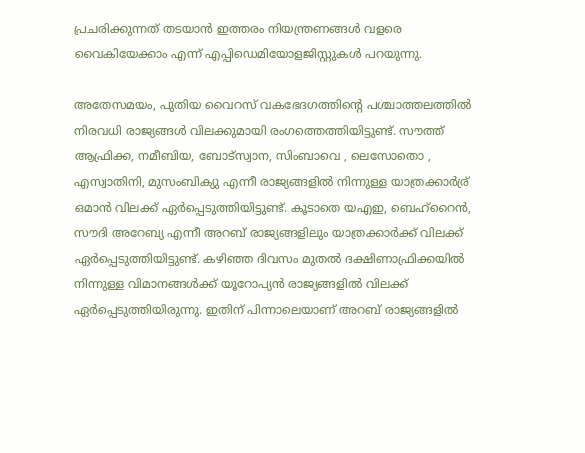പ്രചരിക്കുന്നത് തടയാന്‍ ഇത്തരം നിയന്ത്രണങ്ങള്‍ വളരെ വൈകിയേക്കാം എന്ന് എപ്പിഡെമിയോളജിസ്റ്റുകള്‍ പറയുന്നു.

അതേസമയം, പുതിയ വൈറസ് വകഭേദഗത്തിന്റെ പശ്ചാത്തലത്തില്‍ നിരവധി രാജ്യങ്ങള്‍ വിലക്കുമായി രംഗത്തെത്തിയിട്ടുണ്ട്. സൗത്ത് ആഫ്രിക്ക, നമീബിയ, ബോട്സ്വാന, സിംബാവെ , ലെസോതൊ , എസ്വാതിനി, മുസംബിക്യു എന്നീ രാജ്യങ്ങളില്‍ നിന്നുള്ള യാത്രക്കാര്‍ര്ര് ഒമാന്‍ വിലക്ക് ഏര്‍പ്പെടുത്തിയിട്ടുണ്ട്. കൂടാതെ യഎഇ, ബെഹ്റൈന്‍, സൗദി അറേബ്യ എന്നീ അറബ് രാജ്യങ്ങളിലും യാത്രക്കാര്‍ക്ക് വിലക്ക് ഏര്‍പ്പെടുത്തിയിട്ടുണ്ട്. കഴിഞ്ഞ ദിവസം മുതല്‍ ദക്ഷിണാഫ്രിക്കയില്‍ നിന്നുള്ള വിമാനങ്ങള്‍ക്ക് യൂറോപ്യന്‍ രാജ്യങ്ങളില്‍ വിലക്ക് ഏര്‍പ്പെടുത്തിയിരുന്നു. ഇതിന് പിന്നാലെയാണ് അറബ് രാജ്യങ്ങളില്‍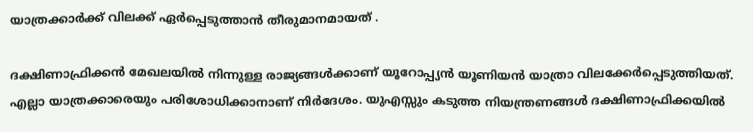യാത്രക്കാര്‍ക്ക് വിലക്ക് ഏര്‍പ്പെടുത്താന്‍ തീരുമാനമായത് .

ദക്ഷിണാഫ്രിക്കന്‍ മേഖലയില്‍ നിന്നുള്ള രാജ്യങ്ങള്‍ക്കാണ് യൂറോപ്പ്യന്‍ യൂണിയന്‍ യാത്രാ വിലക്കേര്‍പ്പെടുത്തിയത്. എല്ലാ യാത്രക്കാരെയും പരിശോധിക്കാനാണ് നിര്‍ദേശം. യുഎസ്സും കടുത്ത നിയന്ത്രണങ്ങള്‍ ദക്ഷിണാഫ്രിക്കയില്‍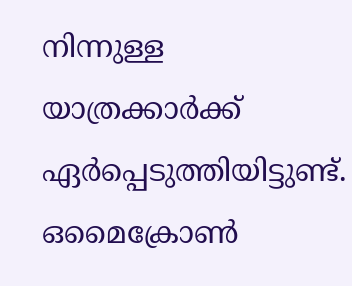നിന്നുള്ള യാത്രക്കാര്‍ക്ക് ഏര്‍പ്പെടുത്തിയിട്ടുണ്ട്. ഒമൈക്രോണ്‍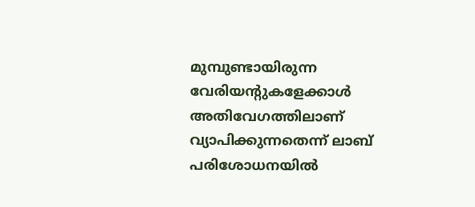മുമ്പുണ്ടായിരുന്ന വേരിയന്റുകളേക്കാള്‍ അതിവേഗത്തിലാണ് വ്യാപിക്കുന്നതെന്ന് ലാബ് പരിശോധനയില്‍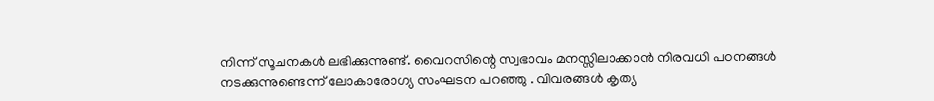നിന്ന് സൂചനകള്‍ ലഭിക്കുന്നുണ്ട്. വൈറസിന്റെ സ്വഭാവം മനസ്സിലാക്കാന്‍ നിരവധി പഠനങ്ങള്‍ നടക്കുന്നുണ്ടെന്ന് ലോകാരോഗ്യ സംഘടന പറഞ്ഞു . വിവരങ്ങള്‍ കൃത്യ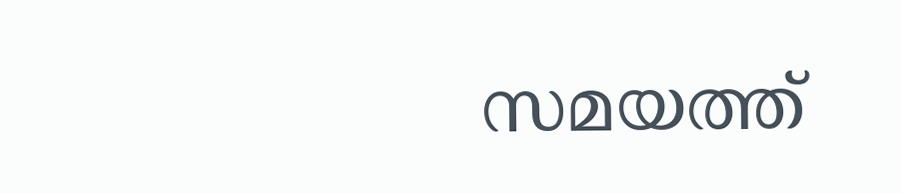സമയത്ത്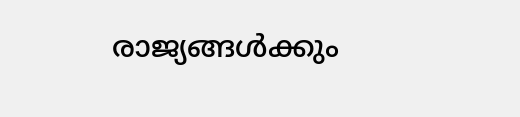രാജ്യങ്ങള്‍ക്കും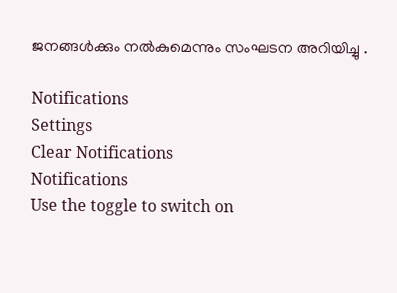ജനങ്ങള്‍ക്കും നല്‍കുമെന്നും സംഘടന അറിയിച്ചു .

Notifications
Settings
Clear Notifications
Notifications
Use the toggle to switch on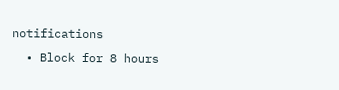notifications
  • Block for 8 hours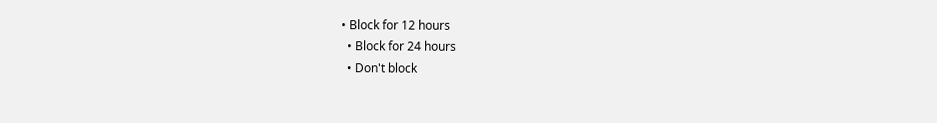• Block for 12 hours
  • Block for 24 hours
  • Don't block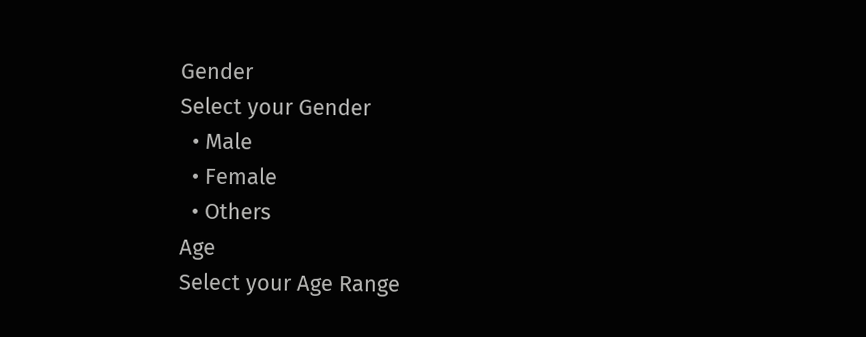Gender
Select your Gender
  • Male
  • Female
  • Others
Age
Select your Age Range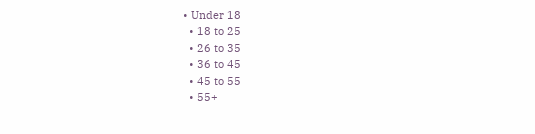• Under 18
  • 18 to 25
  • 26 to 35
  • 36 to 45
  • 45 to 55
  • 55+